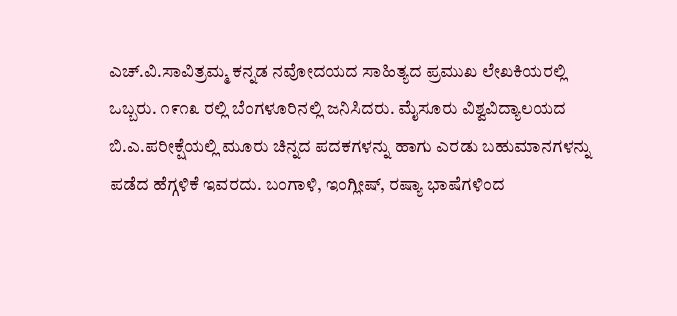ಎಚ್.ವಿ.ಸಾವಿತ್ರಮ್ಮ ಕನ್ನಡ ನವೋದಯದ ಸಾಹಿತ್ಯದ ಪ್ರಮುಖ ಲೇಖಕಿಯರಲ್ಲಿ ಒಬ್ಬರು. ೧೯೧೩ ರಲ್ಲಿ ಬೆಂಗಳೂರಿನಲ್ಲಿ ಜನಿಸಿದರು. ಮೈಸೂರು ವಿಶ್ವವಿದ್ಯಾಲಯದ ಬಿ.ಎ.ಪರೀಕ್ಷೆಯಲ್ಲಿ ಮೂರು ಚಿನ್ನದ ಪದಕಗಳನ್ನು ಹಾಗು ಎರಡು ಬಹುಮಾನಗಳನ್ನು ಪಡೆದ ಹೆಗ್ಗಳಿಕೆ ಇವರದು. ಬಂಗಾಳಿ, ಇಂಗ್ಲೀಷ್, ರಷ್ಯಾ ಭಾಷೆಗಳಿಂದ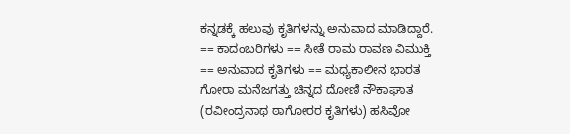ಕನ್ನಡಕ್ಕೆ ಹಲುವು ಕೃತಿಗಳನ್ನು ಅನುವಾದ ಮಾಡಿದ್ದಾರೆ. == ಕಾದಂಬರಿಗಳು == ಸೀತೆ ರಾಮ ರಾವಣ ವಿಮುಕ್ತಿ == ಅನುವಾದ ಕೃತಿಗಳು == ಮಧ್ಯಕಾಲೀನ ಭಾರತ ಗೋರಾ ಮನೆಜಗತ್ತು ಚಿನ್ನದ ದೋಣಿ ನೌಕಾಘಾತ (ರವೀಂದ್ರನಾಥ ಠಾಗೋರರ‌ ಕೃತಿಗಳು) ಹಸಿವೋ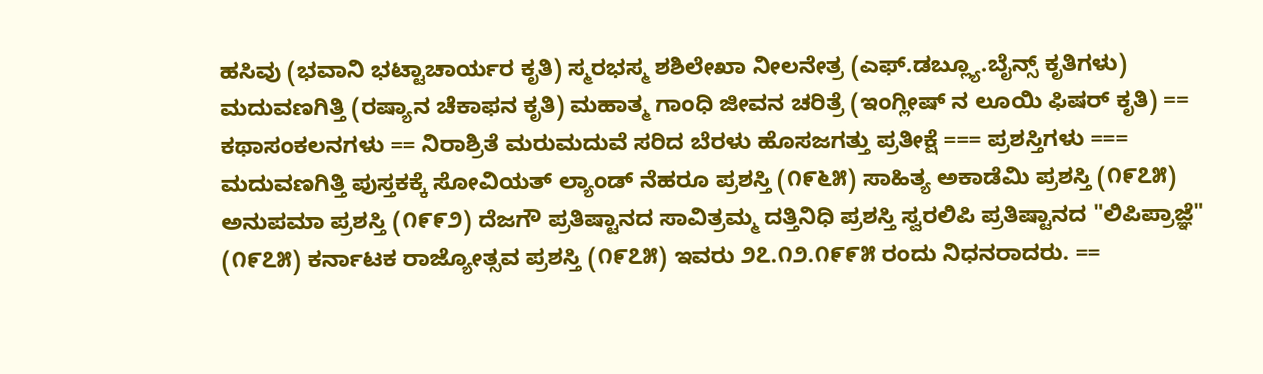ಹಸಿವು (ಭವಾನಿ ಭಟ್ಟಾಚಾರ್ಯರ ಕೃತಿ) ಸ್ಮರಭಸ್ಮ ಶಶಿಲೇಖಾ ನೀಲನೇತ್ರ (ಎಫ್.ಡಬ್ಲ್ಯೂ.ಬೈನ್ಸ್ ಕೃತಿಗಳು) ಮದುವಣಗಿತ್ತಿ (ರಷ್ಯಾನ ಚೆಕಾಫನ ಕೃತಿ) ಮಹಾತ್ಮ ಗಾಂಧಿ ಜೀವನ ಚರಿತ್ರೆ (ಇಂಗ್ಲೀಷ್ ನ ಲೂಯಿ ಫಿಷರ್ ಕೃತಿ) == ಕಥಾಸಂಕಲನಗಳು == ನಿರಾಶ್ರಿತೆ ಮರುಮದುವೆ ಸರಿದ ಬೆರಳು ಹೊಸಜಗತ್ತು ಪ್ರತೀಕ್ಷೆ === ಪ್ರಶಸ್ತಿಗಳು === ಮದುವಣಗಿತ್ತಿ ಪುಸ್ತಕಕ್ಕೆ ಸೋವಿಯತ್ ಲ್ಯಾಂಡ್ ನೆಹರೂ ಪ್ರಶಸ್ತಿ (೧೯೬೫) ಸಾಹಿತ್ಯ ಅಕಾಡೆಮಿ ಪ್ರಶಸ್ತಿ (೧೯೭೫) ಅನುಪಮಾ ಪ್ರಶಸ್ತಿ (೧೯೯೨) ದೆಜಗೌ ಪ್ರತಿಷ್ಟಾನದ ಸಾವಿತ್ರಮ್ಮ ದತ್ತಿನಿಧಿ ಪ್ರಶಸ್ತಿ ಸ್ವರಲಿಪಿ ಪ್ರತಿಷ್ಟಾನದ "ಲಿಪಿಪ್ರಾಜ್ಞೆ" (೧೯೭೫) ಕರ್ನಾಟಕ ರಾಜ್ಯೋತ್ಸವ ಪ್ರಶಸ್ತಿ (೧೯೭೫) ಇವರು ೨೭.೧೨.೧೯೯೫ ರಂದು ನಿಧನರಾದರು. ==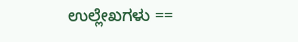ಉಲ್ಲೇಖಗಳು ==